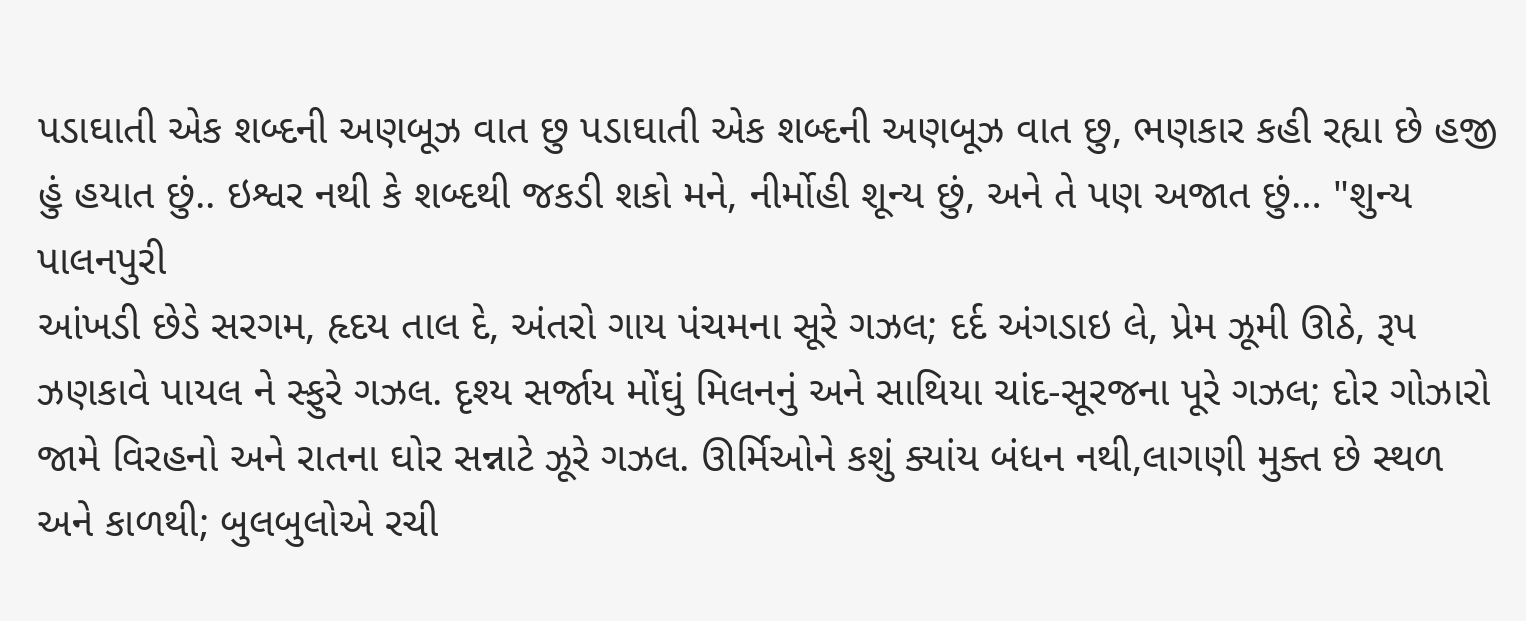પડાઘાતી એક શબ્દની અણબૂઝ વાત છુ પડાઘાતી એક શબ્દની અણબૂઝ વાત છુ, ભણકાર કહી રહ્યા છે હજી હું હયાત છું.. ઇશ્વર નથી કે શબ્દથી જકડી શકો મને, નીર્મોહી શૂન્ય છું, અને તે પણ અજાત છું… "શુન્ય પાલનપુરી
આંખડી છેડે સરગમ, હૃદય તાલ દે, અંતરો ગાય પંચમના સૂરે ગઝલ; દર્દ અંગડાઇ લે, પ્રેમ ઝૂમી ઊઠે, રૂપ ઝણકાવે પાયલ ને સ્ફુરે ગઝલ. દૃશ્ય સર્જાય મોંઘું મિલનનું અને સાથિયા ચાંદ-સૂરજના પૂરે ગઝલ; દોર ગોઝારો જામે વિરહનો અને રાતના ઘોર સન્નાટે ઝૂરે ગઝલ. ઊર્મિઓને કશું ક્યાંય બંધન નથી,લાગણી મુક્ત છે સ્થળ અને કાળથી; બુલબુલોએ રચી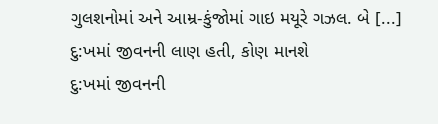ગુલશનોમાં અને આમ્ર-કુંજોમાં ગાઇ મયૂરે ગઝલ. બે [...]
દુ:ખમાં જીવનની લાણ હતી, કોણ માનશે
દુ:ખમાં જીવનની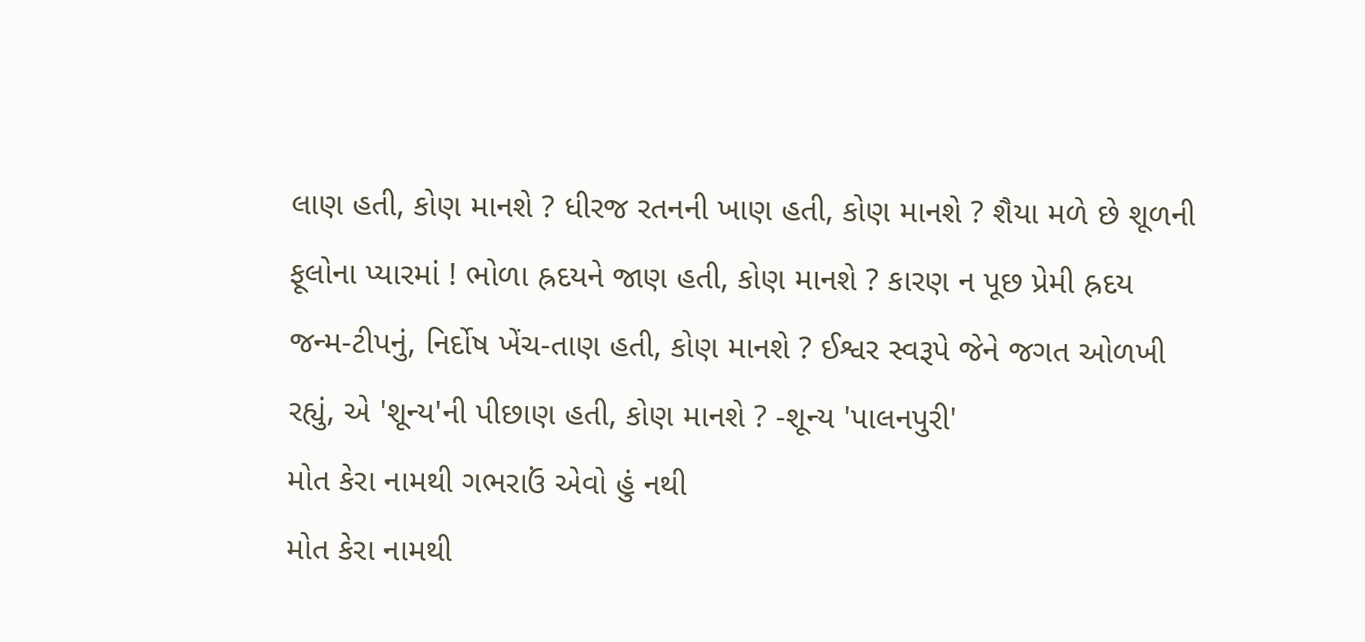લાણ હતી, કોણ માનશે ? ધીરજ રતનની ખાણ હતી, કોણ માનશે ? શૈયા મળે છે શૂળની ફૂલોના પ્યારમાં ! ભોળા હ્રદયને જાણ હતી, કોણ માનશે ? કારણ ન પૂછ પ્રેમી હ્રદય જન્મ-ટીપનું, નિર્દોષ ખેંચ-તાણ હતી, કોણ માનશે ? ઈશ્વર સ્વરૂપે જેને જગત ઓળખી રહ્યું, એ 'શૂન્ય'ની પીછાણ હતી, કોણ માનશે ? -શૂન્ય 'પાલનપુરી'
મોત કેરા નામથી ગભરાઉં એવો હું નથી
મોત કેરા નામથી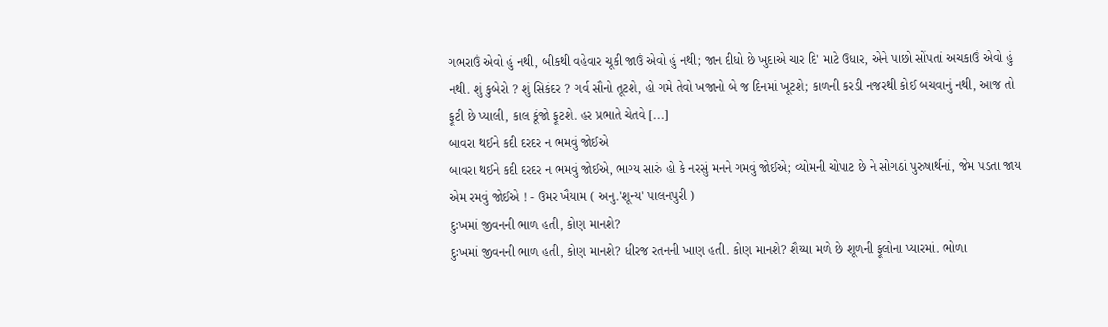ગભરાઉં એવો હું નથી, બીકથી વહેવાર ચૂકી જાઉં એવો હું નથી; જાન દીધો છે ખુદાએ ચાર દિ' માટે ઉધાર, એને પાછો સોંપતાં અચકાઉં એવો હું નથી. શું કુબેરો ? શું સિકંદર ? ગર્વ સૌનો તૂટશે, હો ગમે તેવો ખજાનો બે જ દિનમાં ખૂટશે; કાળની કરડી નજરથી કોઈ બચવાનું નથી, આજ તો ફૂટી છે પ્યાલી, કાલ કૂંજો ફૂટશે. હર પ્રભાતે ચેતવે [...]
બાવરા થઈને કદી દરદર ન ભમવું જોઈએ
બાવરા થઈને કદી દરદર ન ભમવું જોઈએ, ભાગ્ય સારું હો કે નરસું મનને ગમવું જોઈએ; વ્યોમની ચોપાટ છે ને સોગઠાં પુરુષાર્થનાં, જેમ પડતા જાય એમ રમવું જોઈએ ! - ઉમર ખૈયામ ( અનુ.'શૂન્ય' પાલનપુરી )
દુઃખમાં જીવનની ભાળ હતી, કોણ માનશે?
દુઃખમાં જીવનની ભાળ હતી, કોણ માનશે? ધીરજ રતનની ખાણ હતી. કોણ માનશે? શૈય્યા મળે છે શૂળની ફૂલોના પ્યારમાં. ભોળા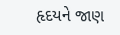હૃદયને જાણ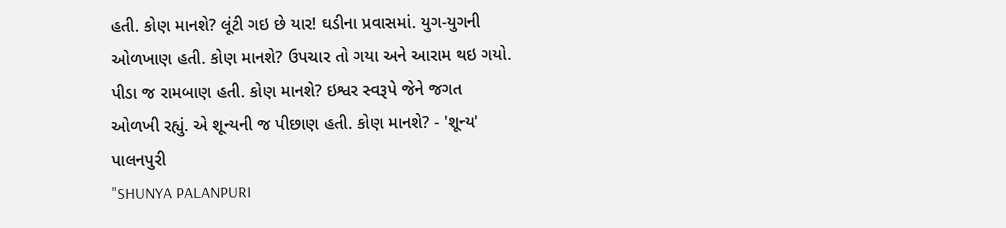હતી. કોણ માનશે? લૂંટી ગઇ છે યાર! ઘડીના પ્રવાસમાં. યુગ-યુગની ઓળખાણ હતી. કોણ માનશે? ઉપચાર તો ગયા અને આરામ થઇ ગયો. પીડા જ રામબાણ હતી. કોણ માનશે? ઇશ્વર સ્વરૂપે જેને જગત ઓળખી રહ્યું. એ શૂન્યની જ પીછાણ હતી. કોણ માનશે? - 'શૂન્ય' પાલનપુરી
"SHUNYA PALANPURI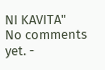NI KAVITA"
No comments yet. -